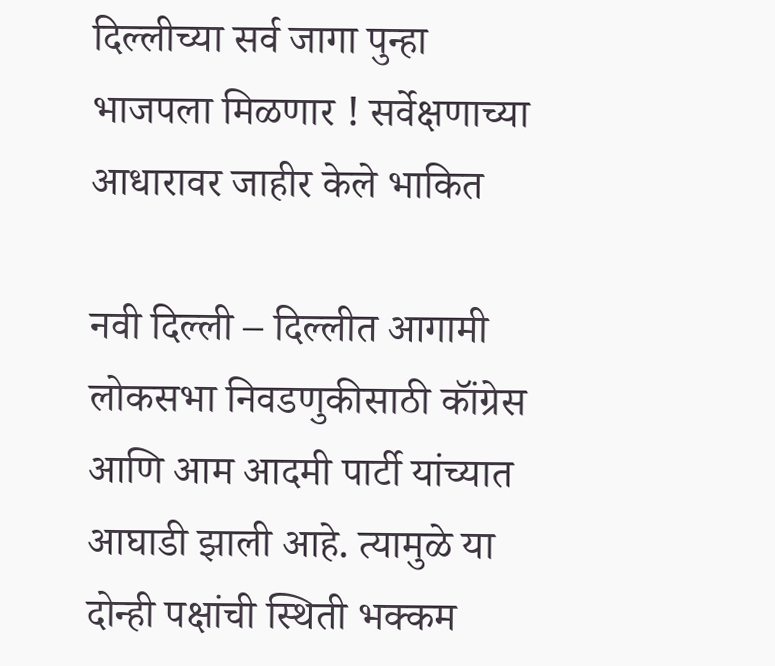दिल्लीच्या सर्व जागा पुन्हा भाजपला मिळणार ! सर्वेक्षणाच्या आधारावर जाहीर केले भाकित

नवी दिल्ली – दिल्लीत आगामी लोकसभा निवडणुकीसाठी कॉंग्रेस आणि आम आदमी पार्टी यांच्यात आघाडी झाली आहे. त्यामुळे या दोन्ही पक्षांची स्थिती भक्कम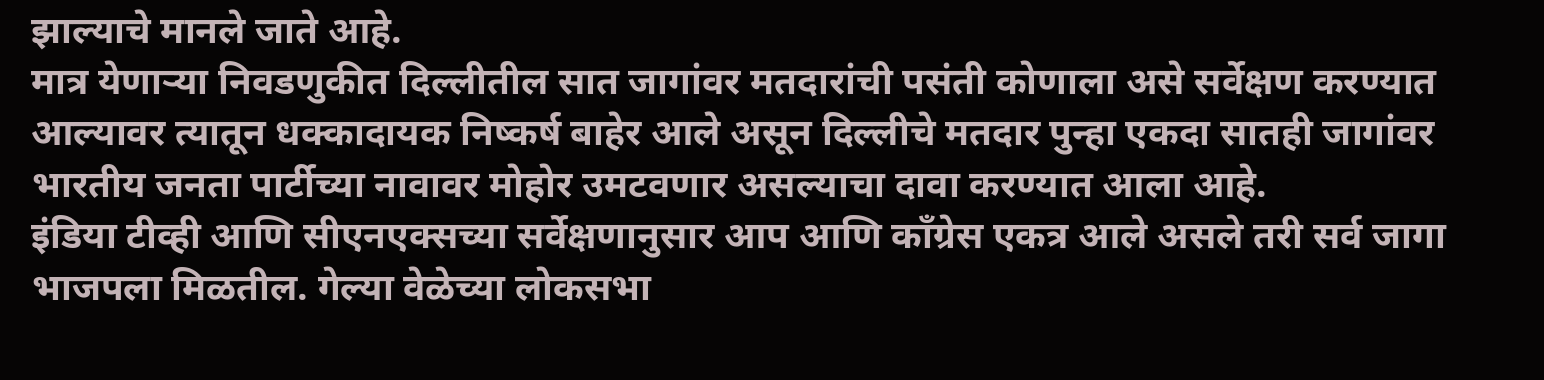झाल्याचे मानले जाते आहे.
मात्र येणाऱ्या निवडणुकीत दिल्लीतील सात जागांवर मतदारांची पसंती कोणाला असे सर्वेक्षण करण्यात आल्यावर त्यातून धक्कादायक निष्कर्ष बाहेर आले असून दिल्लीचे मतदार पुन्हा एकदा सातही जागांवर भारतीय जनता पार्टीच्या नावावर मोहोर उमटवणार असल्याचा दावा करण्यात आला आहे.
इंडिया टीव्ही आणि सीएनएक्सच्या सर्वेक्षणानुसार आप आणि कॉंग्रेस एकत्र आले असले तरी सर्व जागा भाजपला मिळतील. गेल्या वेळेच्या लोकसभा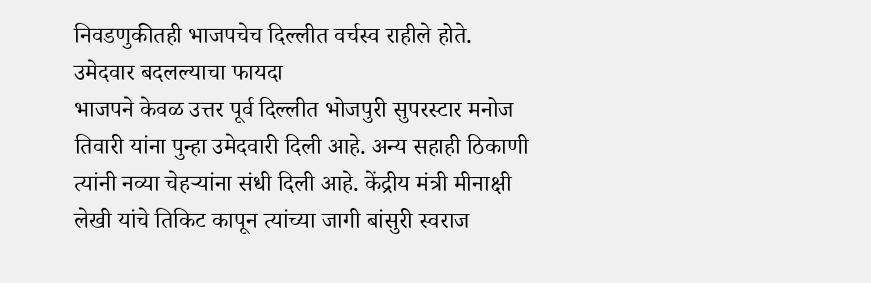निवडणुकीतही भाजपचेच दिल्लीत वर्चस्व राहीले होते.
उमेदवार बदलल्याचा फायदा
भाजपने केवळ उत्तर पूर्व दिल्लीत भोजपुरी सुपरस्टार मनोज तिवारी यांना पुन्हा उमेदवारी दिली आहे. अन्य सहाही ठिकाणी त्यांनी नव्या चेहऱ्यांना संधी दिली आहे. केंद्रीय मंत्री मीनाक्षी लेखी यांचे तिकिट कापून त्यांच्या जागी बांसुरी स्वराज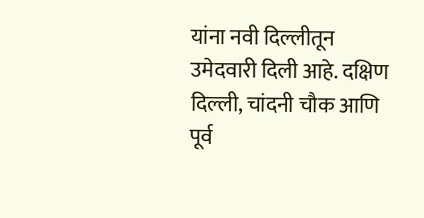यांना नवी दिल्लीतून उमेदवारी दिली आहे. दक्षिण दिल्ली, चांदनी चौक आणि पूर्व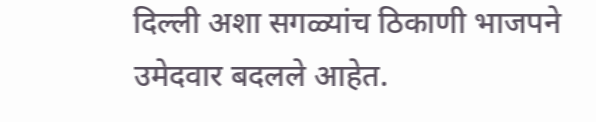दिल्ली अशा सगळ्यांच ठिकाणी भाजपने उमेदवार बदलले आहेत.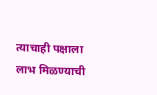त्याचाही पक्षाला लाभ मिळण्याची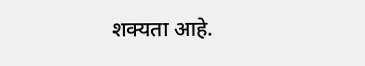शक्यता आहे.